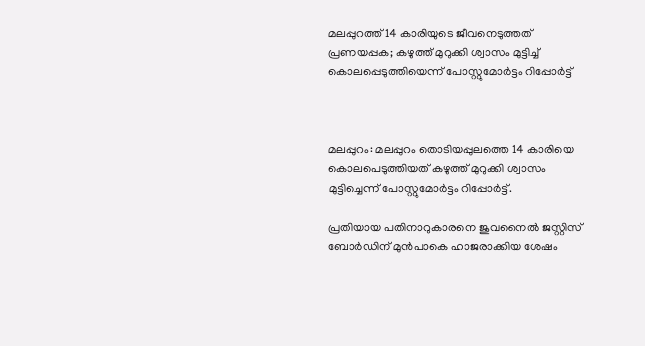മലപ്പുറത്ത് 14 കാരിയുടെ ജീവനെടുത്തത് പ്രണയപ്പക; കഴുത്ത് മുറുക്കി ശ്വാസം മുട്ടിച്ച്‌ കൊലപ്പെടുത്തിയെന്ന് പോസ്റ്റുമോര്‍ട്ടം റിപ്പോര്‍ട്ട്



മലപ്പുറം: മലപ്പുറം തൊടിയപ്പുലത്തെ 14 കാരിയെ കൊലപെടുത്തിയത് കഴുത്ത് മുറുക്കി ശ്വാസം മുട്ടിച്ചെന്ന് പോസ്റ്റുമോര്‍ട്ടം റിപ്പോര്‍ട്ട്.

പ്രതിയായ പതിനാറുകാരനെ ജുവനൈല്‍ ജസ്റ്റിസ് ബോർഡിന് മുൻപാകെ ഹാജരാക്കിയ ശേഷം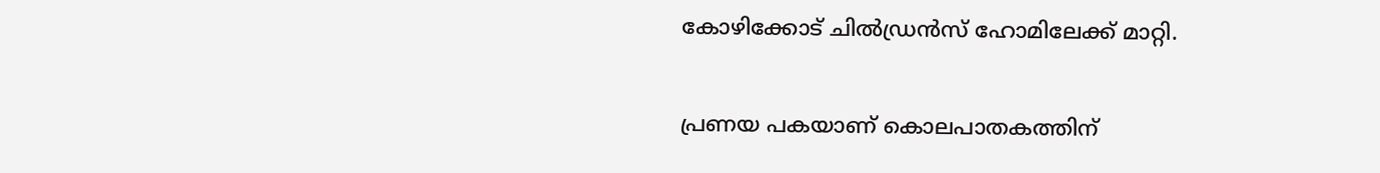കോഴിക്കോട് ചില്‍ഡ്രൻസ് ഹോമിലേക്ക് മാറ്റി.

പ്രണയ പകയാണ് കൊലപാതകത്തിന്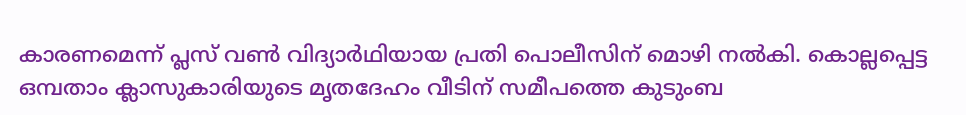കാരണമെന്ന് പ്ലസ് വണ്‍ വിദ്യാര്‍ഥിയായ പ്രതി പൊലീസിന് മൊഴി നല്‍കി. കൊല്ലപ്പെട്ട ഒമ്പതാം ക്ലാസുകാരിയുടെ മൃതദേഹം വീടിന് സമീപത്തെ കുടുംബ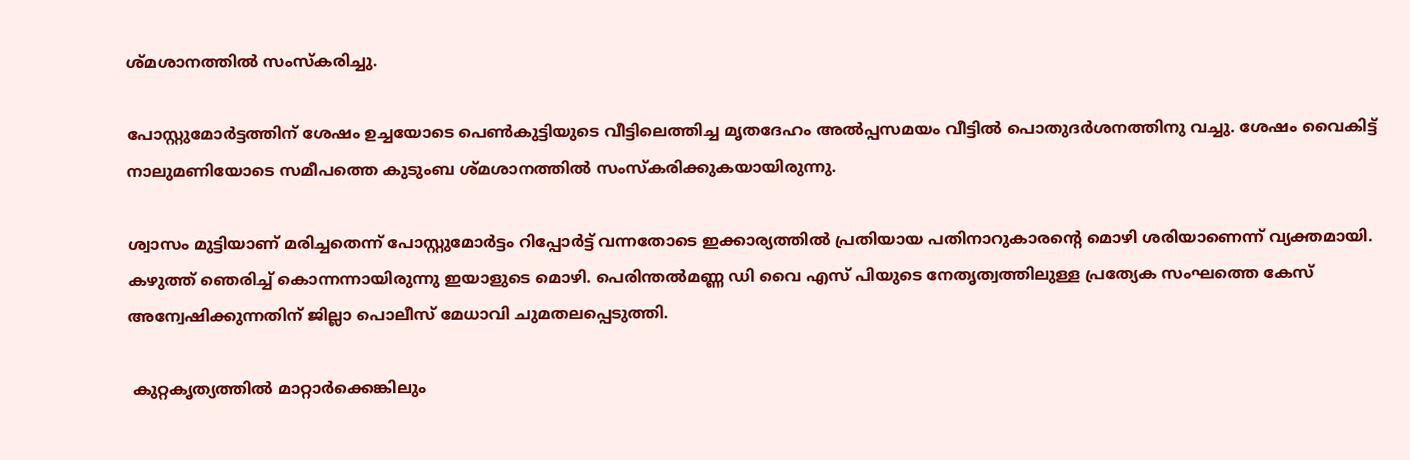ശ്മശാനത്തില്‍ സംസ്കരിച്ചു.

പോസ്റ്റുമോര്‍ട്ടത്തിന് ശേഷം ഉച്ചയോടെ പെണ്‍കുട്ടിയുടെ വീട്ടിലെത്തിച്ച മൃതദേഹം അല്‍പ്പസമയം വീട്ടില്‍ പൊതുദര്‍ശനത്തിനു വച്ചു. ശേഷം വൈകിട്ട് നാലുമണിയോടെ സമീപത്തെ കുടുംബ ശ്മശാനത്തില്‍ സംസ്കരിക്കുകയായിരുന്നു.

ശ്വാസം മുട്ടിയാണ് മരിച്ചതെന്ന് പോസ്റ്റുമോര്‍ട്ടം റിപ്പോര്‍ട്ട് വന്നതോടെ ഇക്കാര്യത്തില്‍ പ്രതിയായ പതിനാറുകാരന്‍റെ മൊഴി ശരിയാണെന്ന് വ്യക്തമായി. കഴുത്ത് ഞെരിച്ച്‌ കൊന്നന്നായിരുന്നു ഇയാളുടെ മൊഴി. പെരിന്തല്‍മണ്ണ ഡി വൈ എസ് പിയുടെ നേതൃത്വത്തിലുള്ള പ്രത്യേക സംഘത്തെ കേസ് അന്വേഷിക്കുന്നതിന് ജില്ലാ പൊലീസ് മേധാവി ചുമതലപ്പെടുത്തി.

 കുറ്റകൃത്യത്തില്‍ മാറ്റാര്‍ക്കെങ്കിലും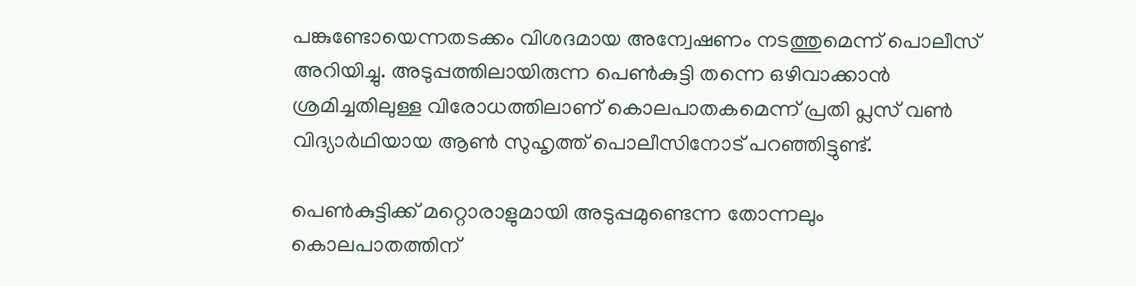പങ്കുണ്ടോയെന്നതടക്കം വിശദമായ അന്വേഷണം നടത്തുമെന്ന് പൊലീസ് അറിയിച്ചു. അടുപ്പത്തിലായിരുന്ന പെണ്‍കുട്ടി തന്നെ ഒഴിവാക്കാൻ ശ്രമിച്ചതിലുള്ള വിരോധത്തിലാണ് കൊലപാതകമെന്ന് പ്രതി പ്ലസ് വണ്‍ വിദ്യാർഥിയായ ആണ്‍ സുഹൃത്ത് പൊലീസിനോട് പറഞ്ഞിട്ടുണ്ട്.

പെണ്‍കുട്ടിക്ക് മറ്റൊരാളുമായി അടുപ്പമുണ്ടെന്ന തോന്നലും കൊലപാതത്തിന്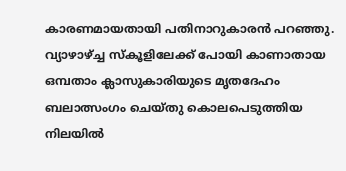കാരണമായതായി പതിനാറുകാരൻ പറഞ്ഞു. വ്യാഴാഴ്ച്ച സ്കൂളിലേക്ക് പോയി കാണാതായ ഒമ്പതാം ക്ലാസുകാരിയുടെ മൃതദേഹം ബലാത്സംഗം ചെയ്തു കൊലപെടുത്തിയ നിലയില്‍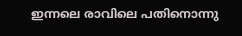ഇന്നലെ രാവിലെ പതിനൊന്നു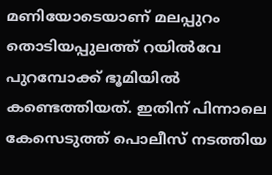മണിയോടെയാണ് മലപ്പുറം തൊടിയപ്പുലത്ത് റയില്‍വേ പുറമ്പോക്ക് ഭൂമിയില്‍ കണ്ടെത്തിയത്. ഇതിന് പിന്നാലെ കേസെടുത്ത് പൊലീസ് നടത്തിയ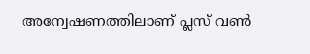അന്വേഷണത്തിലാണ് പ്ലസ് വണ്‍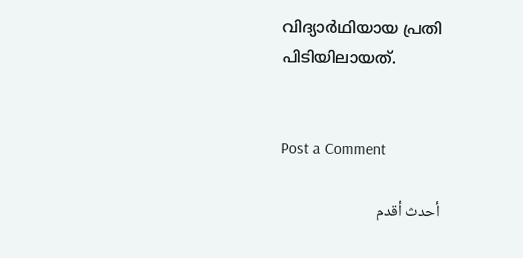വിദ്യാർഥിയായ പ്രതി പിടിയിലായത്.


Post a Comment

أحدث أقدم